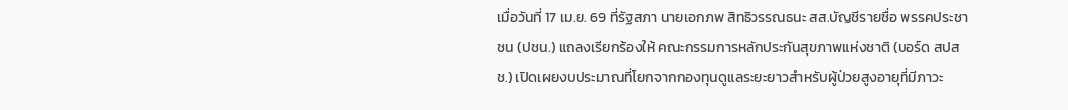เมื่อวันที่ 17 เม.ย. 69 ที่รัฐสภา นายเอกภพ สิทธิวรรณธนะ สส.บัญชีรายชื่อ พรรคประชาชน (ปชน.) แถลงเรียกร้องให้ คณะกรรมการหลักประกันสุขภาพแห่งชาติ (บอร์ด สปสช.) เปิดเผยงบประมาณที่โยกจากกองทุนดูแลระยะยาวสำหรับผู้ป่วยสูงอายุที่มีภาวะ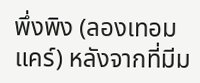พึ่งพิง (ลองเทอมแคร์) หลังจากที่มีม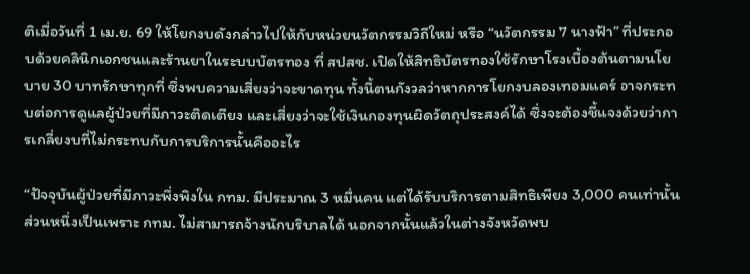ติเมื่อวันที่ 1 เม.ย. 69 ให้โยกงบดังกล่าวไปให้กับหน่วยนวัตกรรมวิถีใหม่ หรือ “นวัตกรรม 7 นางฟ้า” ที่ประกอบด้วยคลินิกเอกชนและร้านยาในระบบบัตรทอง ที่ สปสช. เปิดให้สิทธิบัตรทองใช้รักษาโรงเบื้องต้นตามนโยบาย 30 บาทรักษาทุกที่ ซึ่งพบความเสี่ยงว่าจะขาดทุน ทั้งนี้ตนกังวลว่าหากการโยกงบลองเทอมแคร์ อาจกระทบต่อการดูแลผู้ป่วยที่มีภาวะติดเตียง และเสี่ยงว่าจะใช้เงินกองทุนผิดวัตถุประสงค์ได้ ซึ่งจะต้องชี้แจงด้วยว่าการเกลี่ยงบที่ไม่กระทบกับการบริการนั้นคืออะไร

“ปัจจุบันผู้ป่วยที่มีภาวะพึ่งพิงใน กทม. มีประมาณ 3 หมื่นคน แต่ได้รับบริการตามสิทธิเพียง 3,000 คนเท่านั้น ส่วนหนึ่งเป็นเพราะ กทม. ไม่สามารถจ้างนักบริบาลได้ นอกจากนั้นแล้วในต่างจังหวัดพบ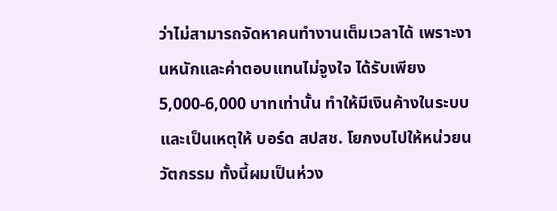ว่าไม่สามารถจัดหาคนทำงานเต็มเวลาได้ เพราะงานหนักและค่าตอบแทนไม่จูงใจ ได้รับเพียง 5,000-6,000 บาทเท่านั้น ทำให้มีเงินค้างในระบบ และเป็นเหตุให้ บอร์ด สปสช. โยกงบไปให้หน่วยนวัตกรรม ทั้งนี้ผมเป็นห่วง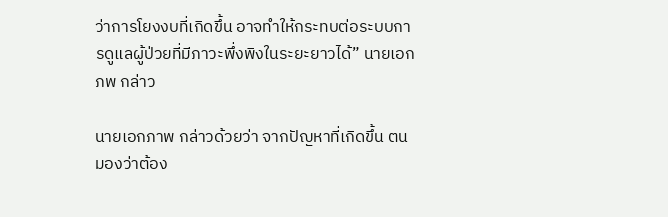ว่าการโยงงบที่เกิดขึ้น อาจทำให้กระทบต่อระบบการดูแลผู้ป่วยที่มีภาวะพึ่งพิงในระยะยาวได้” นายเอกภพ กล่าว

นายเอกภาพ กล่าวด้วยว่า จากปัญหาที่เกิดขึ้น ตนมองว่าต้อง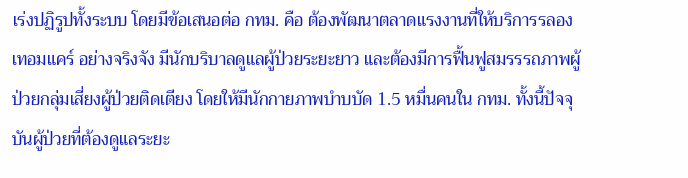เร่งปฏิรูปทั้งระบบ โดยมีข้อเสนอต่อ กทม. คือ ต้องพัฒนาตลาดแรงงานที่ให้บริการรลองเทอมแคร์ อย่างจริงจัง มีนักบริบาลดูแลผู้ป่วยระยะยาว และต้องมีการฟื้นฟูสมรรรถภาพผู้ป่วยกลุ่มเสี่ยงผู้ป่วยติดเตียง โดยให้มีนักกายภาพบำบบัด 1.5 หมื่นคนใน กทม. ทั้งนี้ปัจจุบันผู้ป่วยที่ต้องดูแลระยะ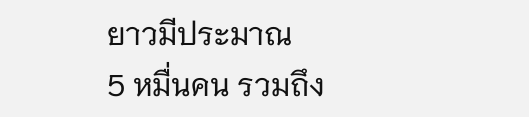ยาวมีประมาณ  5 หมื่นคน รวมถึง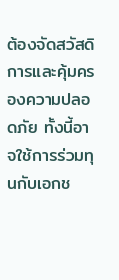ต้องจัดสวัสดิการและคุ้มครองความปลอดภัย ทั้งนี้อาจใช้การร่วมทุนกับเอกช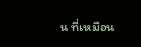น ที่เหมือน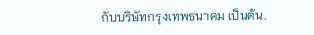กับบริษัทกรุงเทพธนาคม เป็นต้น.